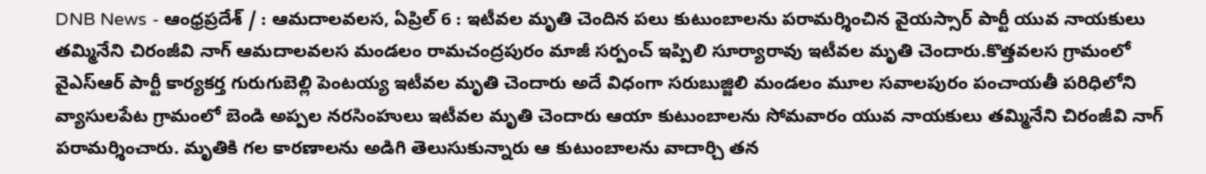DNB News - ఆంధ్రప్రదేశ్ / : ఆమదాలవలస, ఏప్రిల్ 6 : ఇటీవల మృతి చెందిన పలు కుటుంబాలను పరామర్శించిన వైయస్సార్ పార్టీ యువ నాయకులు తమ్మినేని చిరంజీవి నాగ్ ఆమదాలవలస మండలం రామచంద్రపురం మాజీ సర్పంచ్ ఇప్పిలి సూర్యారావు ఇటీవల మృతి చెందారు.కొత్తవలస గ్రామంలో వైఎస్ఆర్ పార్టీ కార్యకర్త గురుగుబెల్లి పెంటయ్య ఇటీవల మృతి చెందారు అదే విధంగా సరుబుజ్జిలి మండలం మూల సవాలపురం పంచాయతీ పరిధిలోని వ్యాసులపేట గ్రామంలో బెండి అప్పల నరసింహులు ఇటీవల మృతి చెందారు ఆయా కుటుంబాలను సోమవారం యువ నాయకులు తమ్మినేని చిరంజీవి నాగ్ పరామర్శించారు. మృతికి గల కారణాలను అడిగి తెలుసుకున్నారు ఆ కుటుంబాలను వాదార్చి తన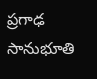ప్రగాఢ సానుభూతి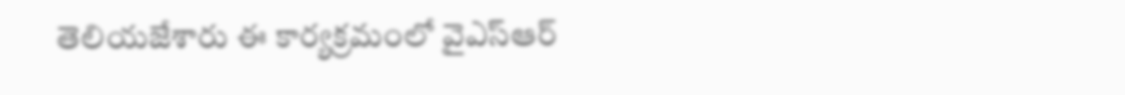తెలియజేశారు ఈ కార్యక్రమంలో వైఎస్ఆర్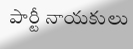పార్టీ నాయకులు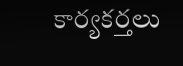కార్యకర్తలు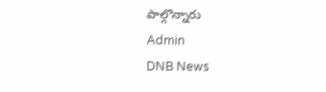పాల్గొన్నారు
Admin
DNB News